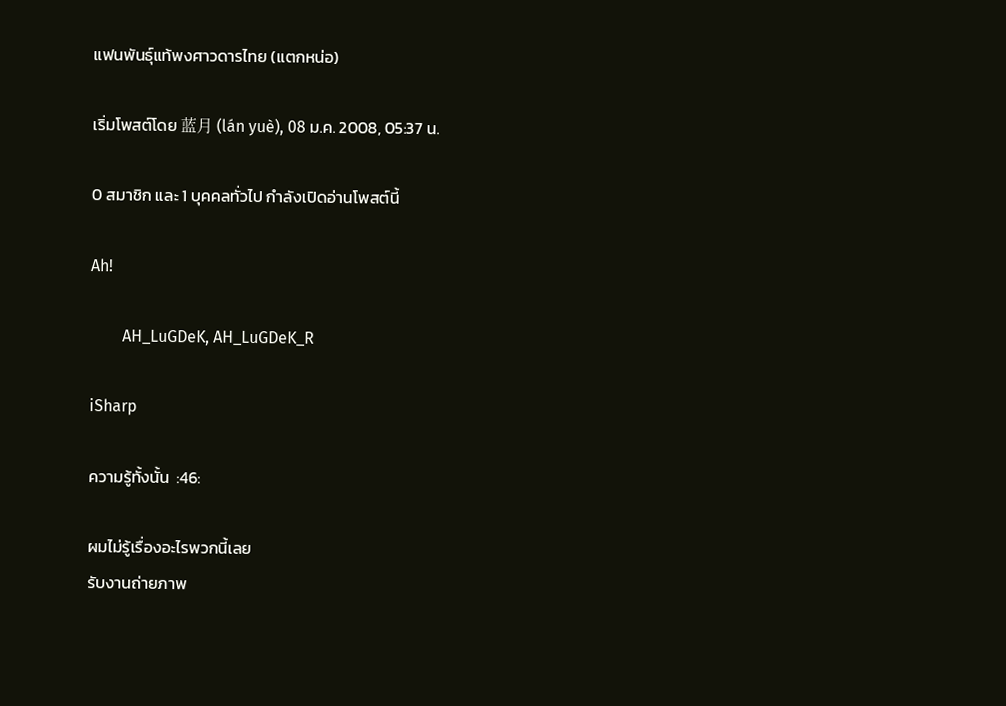แฟนพันธุ์แท้พงศาวดารไทย (แตกหน่อ)

เริ่มโพสต์โดย 蓝月 (lán yuè), 08 ม.ค. 2008, 05:37 น.

0 สมาชิก และ 1 บุคคลทั่วไป กำลังเปิดอ่านโพสต์นี้

Ah!

        AH_LuGDeK, AH_LuGDeK_R

iSharp

ความรู้ทั้งนั้น  :46:

ผมไม่รู้เรื่องอะไรพวกนี้เลย
รับงานถ่ายภาพ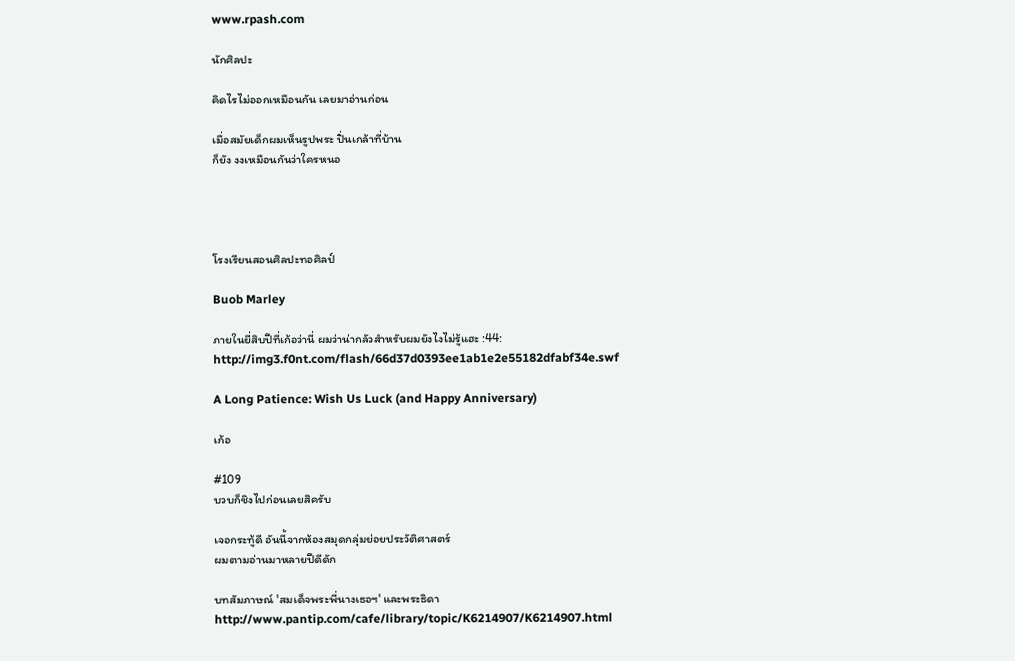www.rpash.com

นักศิลปะ

คิดไรไม่ออกเหมือนกัน เลยมาอ่านก่อน

เมื่อสมัยเด็กผมเห็นรูปพระ ปิ่นเกล้าที่บ้าน
ก็ยัง งงเหมือนกันว่าใครหนอ




โรงเรียนสอนศิลปะทอศิลป์

Buob Marley

ภายในยี่สิบปีที่เก้อว่านี่ ผมว่าน่ากลัวสำหรับผมยังไงไม่รู้แฮะ :44:
http://img3.f0nt.com/flash/66d37d0393ee1ab1e2e55182dfabf34e.swf

A Long Patience: Wish Us Luck (and Happy Anniversary)

เก้อ

#109
บวบก็ชิงไปก่อนเลยสิครับ

เจอกระทู้ดี อันนี้จากห้องสมุดกลุ่มย่อยประวัติศาสตร์
ผมตามอ่านมาหลายปีดีดัก

บทสัมภาษณ์ 'สมเด็จพระพี่นางเธอฯ' และพระธิดา
http://www.pantip.com/cafe/library/topic/K6214907/K6214907.html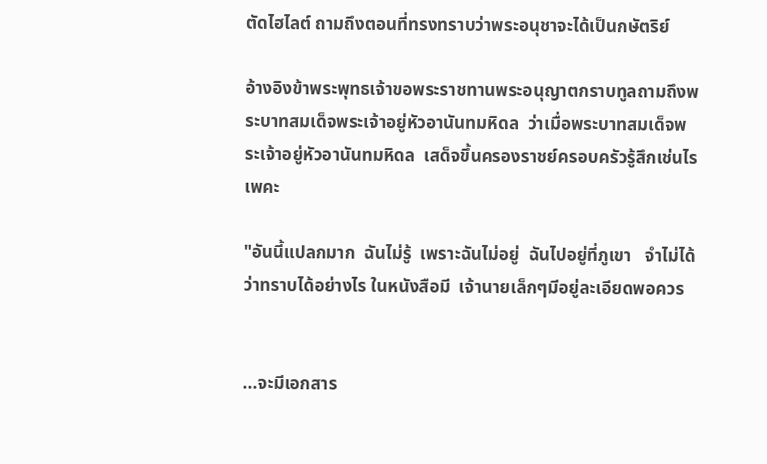ตัดไฮไลต์ ถามถึงตอนที่ทรงทราบว่าพระอนุชาจะได้เป็นกษัตริย์

อ้างอิงข้าพระพุทธเจ้าขอพระราชทานพระอนุญาตกราบทูลถามถึงพระบาทสมเด็จพระเจ้าอยู่หัวอานันทมหิดล  ว่าเมื่อพระบาทสมเด็จพระเจ้าอยู่หัวอานันทมหิดล  เสด็จขึ้นครองราชย์ครอบครัวรู้สึกเช่นไรเพคะ

"อันนี้แปลกมาก  ฉันไม่รู้  เพราะฉันไม่อยู่  ฉันไปอยู่ที่ภูเขา   จำไม่ได้ว่าทราบได้อย่างไร ในหนังสือมี  เจ้านายเล็กๆมีอยู่ละเอียดพอควร


...จะมีเอกสาร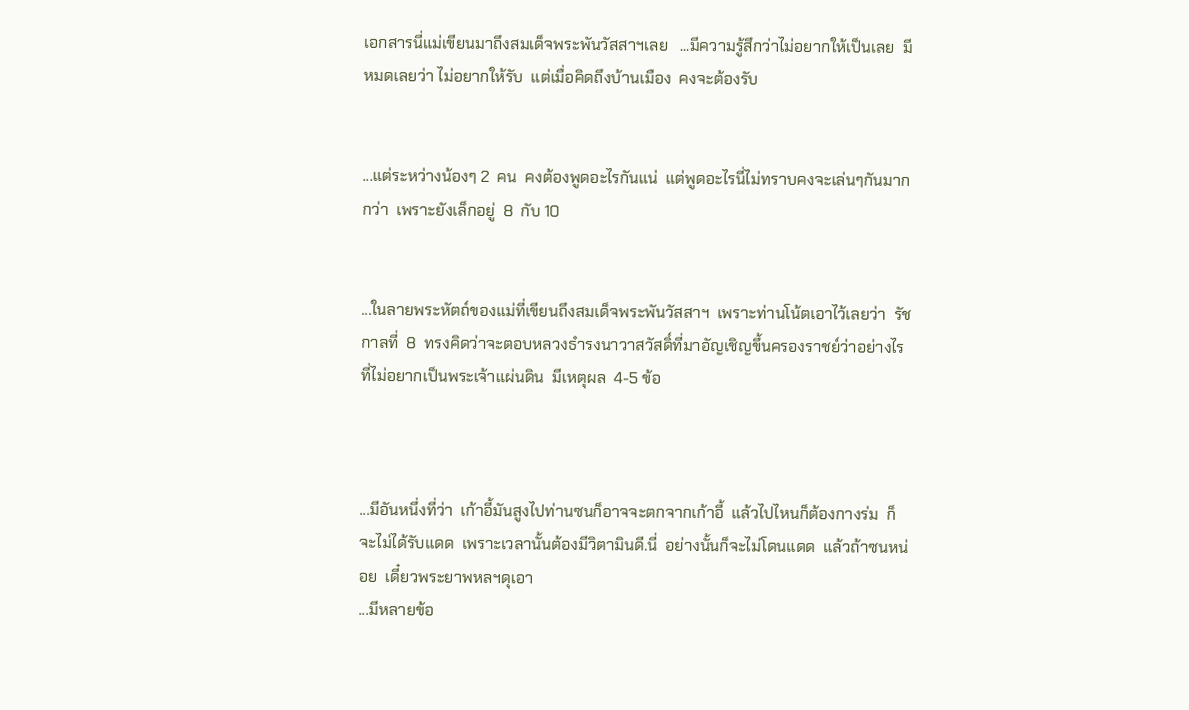เอกสารนี่แม่เขียนมาถึงสมเด็จพระพันวัสสาฯเลย   ...มีความรู้สึกว่าไม่อยากให้เป็นเลย  มีหมดเลยว่า ไม่อยากให้รับ  แต่เมื่อคิดถึงบ้านเมือง  คงจะต้องรับ


...แต่ระหว่างน้องๆ 2  คน  คงต้องพูดอะไรกันแน่  แต่พูดอะไรนี่ไม่ทราบคงจะเล่นๆกันมากกว่า  เพราะยังเล็กอยู่  8  กับ 10


...ในลายพระหัตถ์ของแม่ที่เขียนถึงสมเด็จพระพันวัสสาฯ  เพราะท่านโน้ตเอาไว้เลยว่า  รัชกาลที่  8  ทรงคิดว่าจะตอบหลวงธำรงนาวาสวัสดิ์ที่มาอัญเชิญขึ้นครองราชย์ว่าอย่างไร  ที่ไม่อยากเป็นพระเจ้าแผ่นดิน  มีเหตุผล  4-5 ข้อ



...มีอันหนึ่งที่ว่า  เก้าอี้มันสูงไปท่านซนก็อาจจะตกจากเก้าอี้  แล้วไปไหนก็ต้องกางร่ม  ก็จะไม่ได้รับแดด  เพราะเวลานั้นต้องมีวิตามินดี.นี่  อย่างนั้นก็จะไม่โดนแดด  แล้วถ้าซนหน่อย  เดี๋ยวพระยาพหลฯดุเอา
...มีหลายข้อ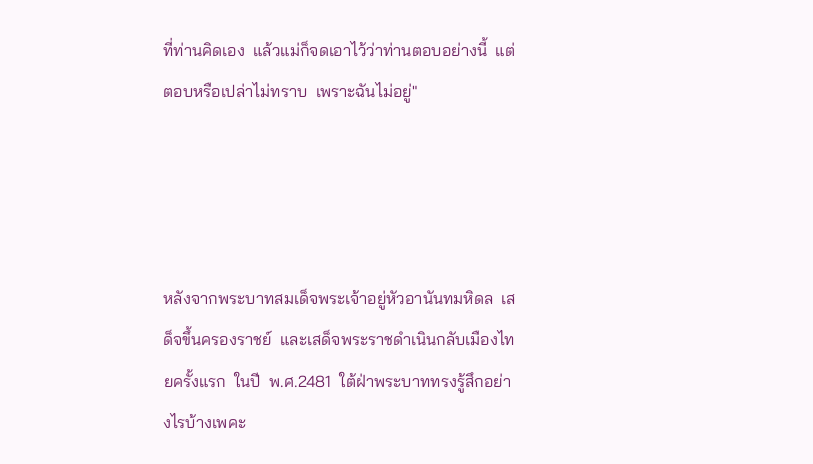ที่ท่านคิดเอง  แล้วแม่ก็จดเอาไว้ว่าท่านตอบอย่างนี้  แต่ตอบหรือเปล่าไม่ทราบ  เพราะฉันไม่อยู่"




หลังจากพระบาทสมเด็จพระเจ้าอยู่หัวอานันทมหิดล  เสด็จขึ้นครองราชย์  และเสด็จพระราชดำเนินกลับเมืองไทยครั้งแรก  ในปี  พ.ศ.2481  ใต้ฝ่าพระบาททรงรู้สึกอย่างไรบ้างเพคะ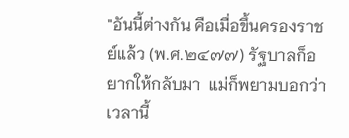"อันนี้ต่างกัน คือเมื่อขึ้นครองราชย์แล้ว (พ.ศ.๒๔๗๗) รัฐบาลก็อยากให้กลับมา  แม่ก็พยามบอกว่าเวลานี้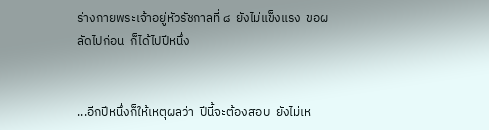ร่างกายพระเจ้าอยู่หัวรัชกาลที่ ๘  ยังไม่แข็งแรง  ขอผลัดไปก่อน  ก็ได้ไปปีหนึ่ง


...อีกปีหนึ่งก็ให้เหตุผลว่า  ปีนี้จะต้องสอบ  ยังไม่เห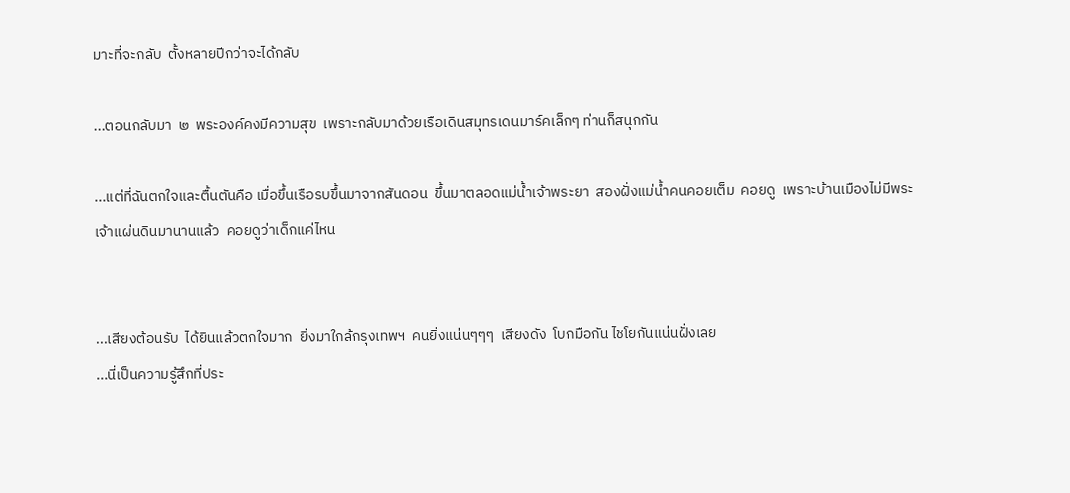มาะที่จะกลับ  ตั้งหลายปีกว่าจะได้กลับ

...ตอนกลับมา  ๒  พระองค์คงมีความสุข  เพราะกลับมาด้วยเรือเดินสมุทรเดนมาร์คเล็กๆ ท่านก็สนุกกัน

...แต่ที่ฉันตกใจและตื้นตันคือ เมื่อขึ้นเรือรบขึ้นมาจากสันดอน  ขึ้นมาตลอดแม่น้ำเจ้าพระยา  สองฝั่งแม่น้ำคนคอยเต็ม  คอยดู  เพราะบ้านเมืองไม่มีพระเจ้าแผ่นดินมานานแล้ว  คอยดูว่าเด็กแค่ไหน


...เสียงต้อนรับ  ได้ยินแล้วตกใจมาก  ยิ่งมาใกล้กรุงเทพฯ  คนยิ่งแน่นๆๆๆ  เสียงดัง  โบกมือกัน ไชโยกันแน่นฝั่งเลย
...นี่เป็นความรู้สึกที่ประ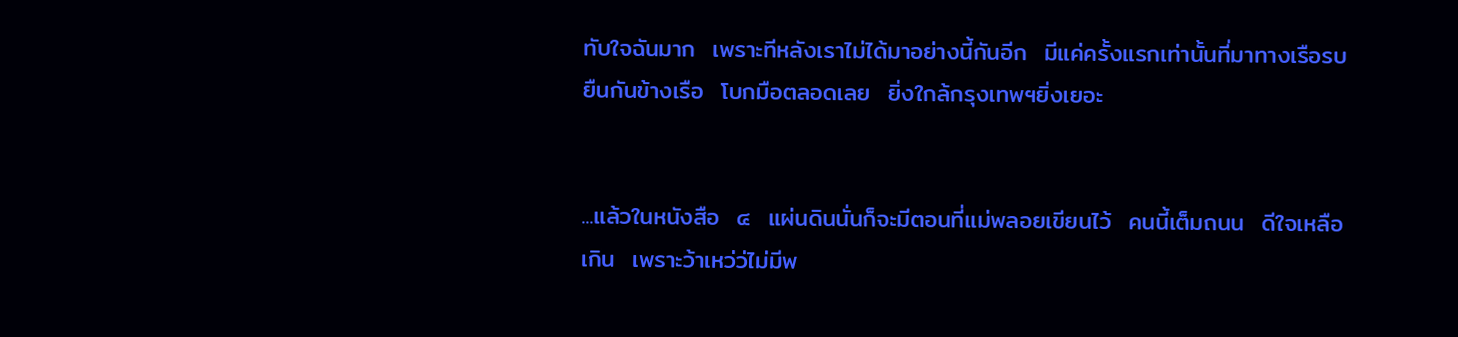ทับใจฉันมาก  เพราะทีหลังเราไม่ได้มาอย่างนี้กันอีก  มีแค่ครั้งแรกเท่านั้นที่มาทางเรือรบยืนกันข้างเรือ  โบกมือตลอดเลย  ยิ่งใกล้กรุงเทพฯยิ่งเยอะ


...แล้วในหนังสือ  ๔  แผ่นดินนั่นก็จะมีตอนที่แม่พลอยเขียนไว้  คนนี้เต็มถนน  ดีใจเหลือเกิน  เพราะว้าเหว่ว่ไม่มีพ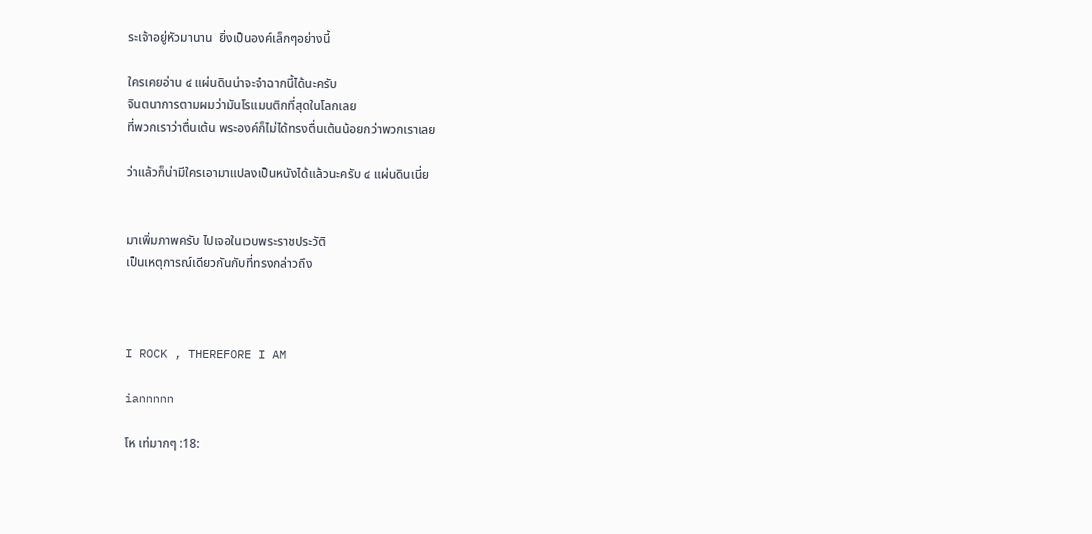ระเจ้าอยู่หัวมานาน  ยิ่งเป็นองค์เล็กๆอย่างนี้

ใครเคยอ่าน ๔ แผ่นดินน่าจะจำฉากนี้ได้นะครับ
จินตนาการตามผมว่ามันโรแมนติกที่สุดในโลกเลย
ที่พวกเราว่าตื่นเต้น พระองค์ก็ไม่ได้ทรงตื่นเต้นน้อยกว่าพวกเราเลย

ว่าแล้วก็น่ามีใครเอามาแปลงเป็นหนังได้แล้วนะครับ ๔ แผ่นดินเนี่ย


มาเพิ่มภาพครับ ไปเจอในเวบพระราชประวัติ
เป็นเหตุการณ์เดียวกันกับที่ทรงกล่าวถึง



I ROCK , THEREFORE I AM

iannnnn

โห เท่มากๆ :18: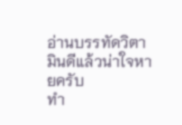อ่านบรรทัดวิตามินดีแล้วน่าใจหายครับ
ทำ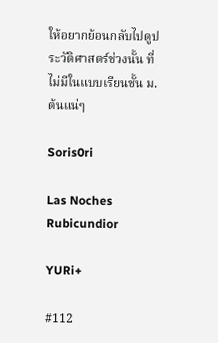ให้อยากย้อนกลับไปดูประวัติศาสตร์ช่วงนั้น ที่ไม่มีในแบบเรียนชั้น ม.ต้นแน่ๆ

Soris0ri

Las Noches Rubicundior

YURi+

#112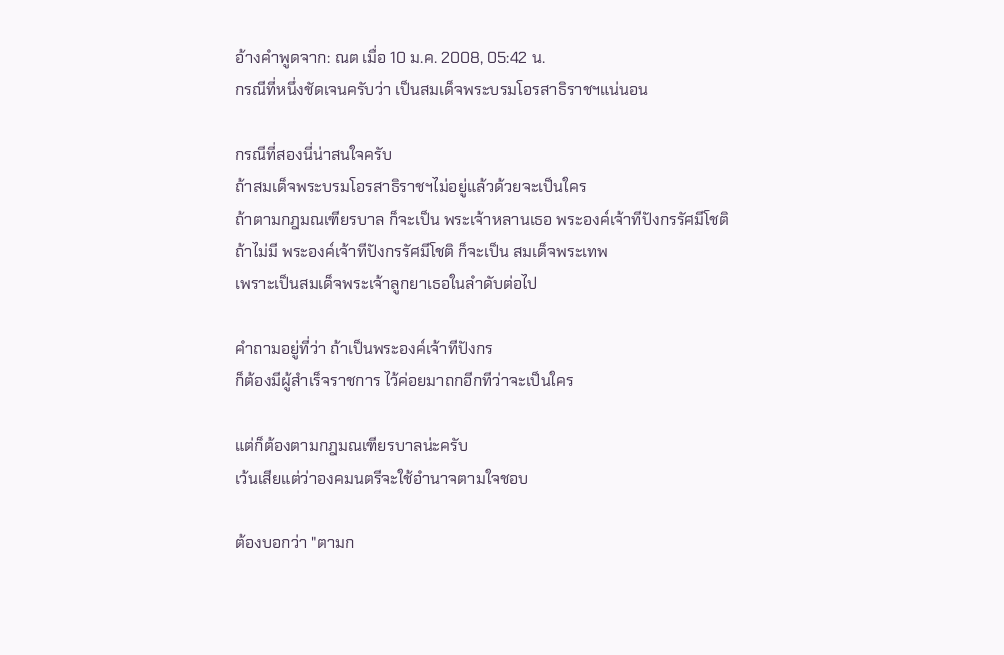อ้างคำพูดจาก: ณต เมื่อ 10 ม.ค. 2008, 05:42 น.
กรณีที่หนึ่งชัดเจนครับว่า เป็นสมเด็จพระบรมโอรสาธิราชฯแน่นอน

กรณีที่สองนี่น่าสนใจครับ
ถ้าสมเด็จพระบรมโอรสาธิราชฯไม่อยู่แล้วด้วยจะเป็นใคร
ถ้าตามกฎมณเฑียรบาล ก็จะเป็น พระเจ้าหลานเธอ พระองค์เจ้าทีปังกรรัศมีโชติ
ถ้าไม่มี พระองค์เจ้าทีปังกรรัศมีโชติ ก็จะเป็น สมเด็จพระเทพ
เพราะเป็นสมเด็จพระเจ้าลูกยาเธอในลำดับต่อไป

คำถามอยู่ที่ว่า ถ้าเป็นพระองค์เจ้าทีปังกร
ก็ต้องมีผู้สำเร็จราชการ ไว้ค่อยมาถกอีกทีว่าจะเป็นใคร

แต่ก็ต้องตามกฎมณเฑียรบาลน่ะครับ
เว้นเสียแต่ว่าองคมนตรีจะใช้อำนาจตามใจชอบ

ต้องบอกว่า "ตามก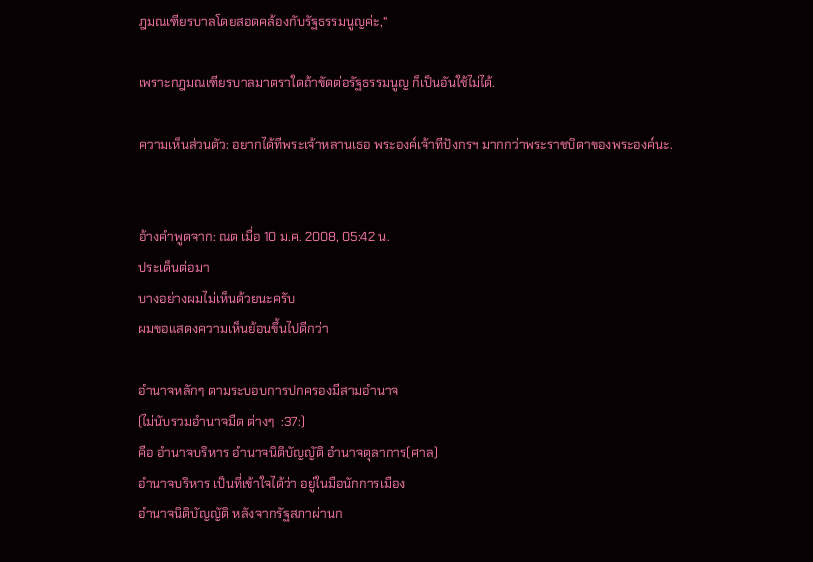ฎมณเฑียรบาลโดยสอดคล้องกับรัฐธรรมนูญค่ะ,"

เพราะกฎมณเฑียรบาลมาตราใดถ้าขัดต่อรัฐธรรมนูญ ก็เป็นอันใช้ไม่ได้.

ความเห็นส่วนตัว: อยากได้ทีพระเจ้าหลานเธอ พระองค์เจ้าทีปังกรฯ มากกว่าพระราชบิดาของพระองค์นะ.


อ้างคำพูดจาก: ณต เมื่อ 10 ม.ค. 2008, 05:42 น.
ประเด็นต่อมา
บางอย่างผมไม่เห็นด้วยนะครับ
ผมขอแสดงความเห็นย้อนขึ้นไปดีกว่า

อำนาจหลักๆ ตามระบอบการปกครองมีสามอำนาจ
(ไม่นับรวมอำนาจมืด ต่างๆ  :37:)
คือ อำนาจบริหาร อำนาจนิติบัญญัติ อำนาจตุลาการ(ศาล)
อำนาจบริหาร เป็นที่เข้าใจได้ว่า อยู่ในมือนักการเมือง
อำนาจนิติบัญญัติ หลังจากรัฐสภาผ่านก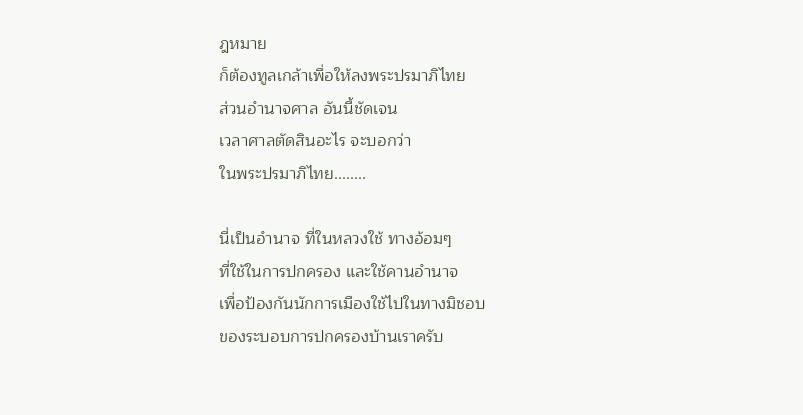ฎหมาย
ก็ต้องทูลเกล้าเพื่อให้ลงพระปรมาภิไทย
ส่วนอำนาจศาล อันนี้ชัดเจน
เวลาศาลตัดสินอะไร จะบอกว่า
ในพระปรมาภิไทย........

นี่เป็นอำนาจ ที่ในหลวงใช้ ทางอ้อมๆ
ที่ใช้ในการปกครอง และใช้คานอำนาจ
เพื่อป้องกันนักการเมืองใช้ไปในทางมิชอบ
ของระบอบการปกครองบ้านเราครับ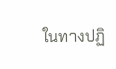ในทางปฏิ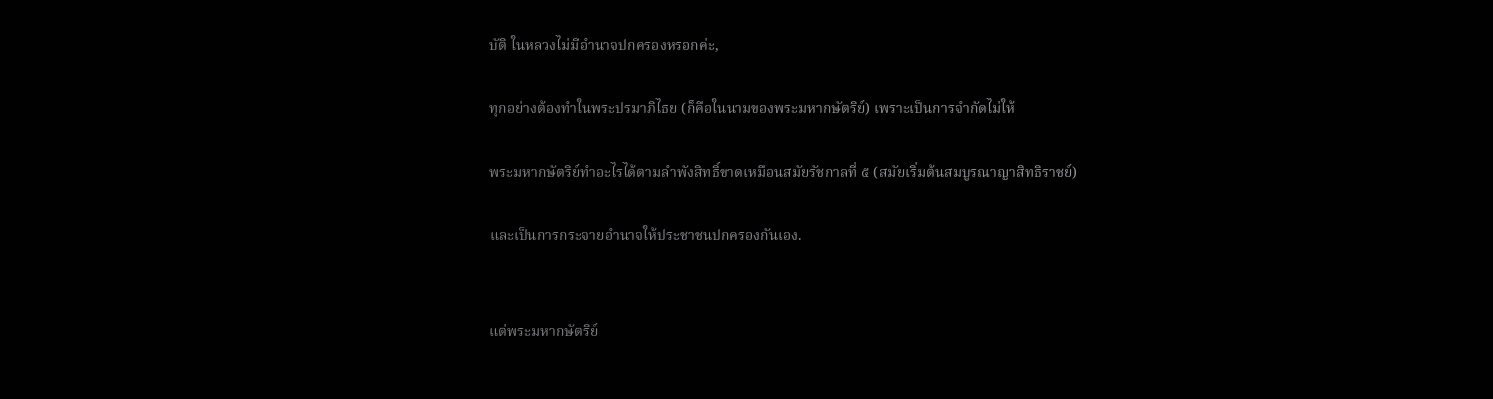บัติ ในหลวงไม่มีอำนาจปกครองหรอกค่ะ,

ทุกอย่างต้องทำในพระปรมาภิไธย (ก็คือในนามของพระมหากษัตริย์) เพราะเป็นการจำกัดไม่ให้

พระมหากษัตริย์ทำอะไรได้ตามลำพังสิทธิ์ขาดเหมือนสมัยรัชกาลที่ ๕ (สมัยเริ่มต้นสมบูรณาญาสิทธิราชย์)

และเป็นการกระจายอำนาจให้ประชาชนปกครองกันเอง.


แต่พระมหากษัตริย์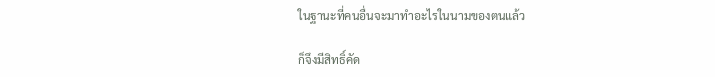ในฐานะที่คนอื่นจะมาทำอะไรในนามของตนแล้ว

ก็จึงมีสิทธิ์คัด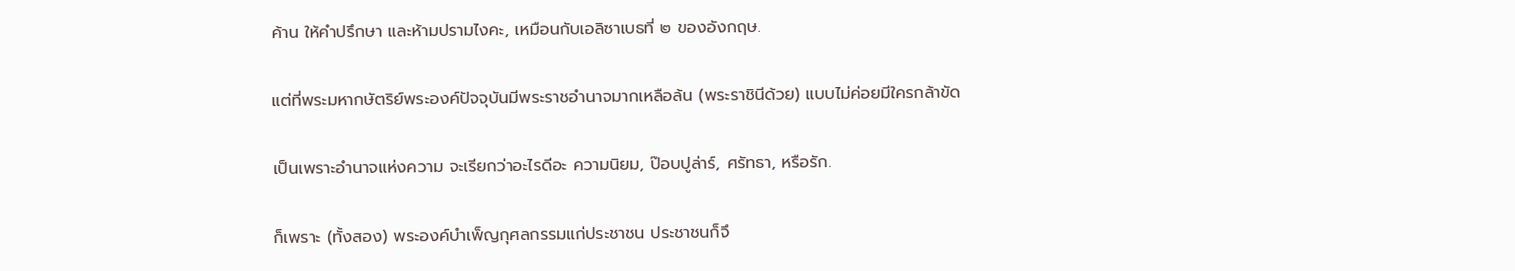ค้าน ให้คำปรึกษา และห้ามปรามไงคะ, เหมือนกับเอลิซาเบธที่ ๒ ของอังกฤษ.

แต่ที่พระมหากษัตริย์พระองค์ปัจจุบันมีพระราชอำนาจมากเหลือล้น (พระราชินีด้วย) แบบไม่ค่อยมีใครกล้าขัด

เป็นเพราะอำนาจแห่งความ จะเรียกว่าอะไรดีอะ ความนิยม, ป๊อบปูล่าร์, ศรัทธา, หรือรัก.

ก็เพราะ (ทั้งสอง) พระองค์บำเพ็ญกุศลกรรมแก่ประชาชน ประชาชนก็จึ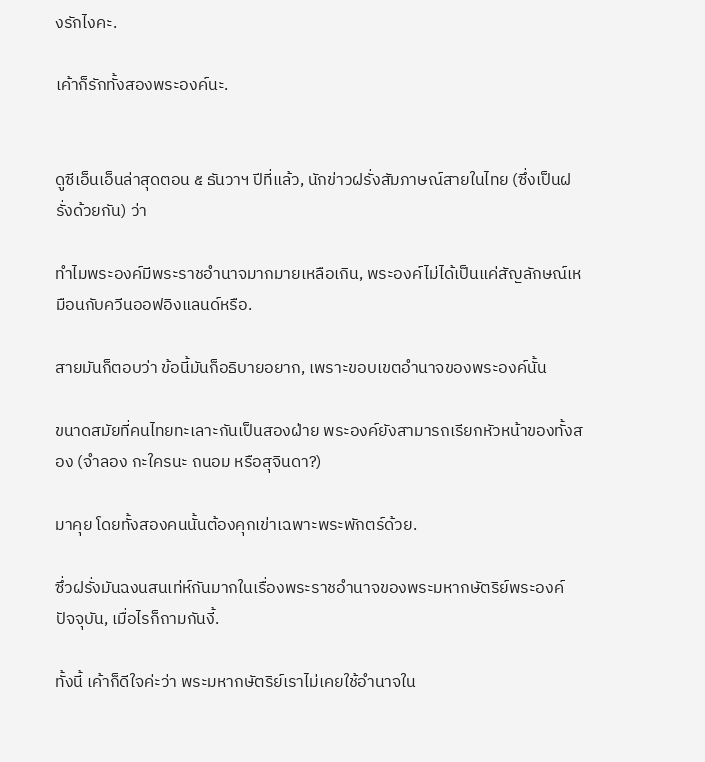งรักไงคะ.

เค้าก็รักทั้งสองพระองค์นะ.


ดูซีเอ็นเอ็นล่าสุดตอน ๕ ธันวาฯ ปีที่แล้ว, นักข่าวฝรั่งสัมภาษณ์สายในไทย (ซึ่งเป็นฝรั่งด้วยกัน) ว่า

ทำไมพระองค์มีพระราชอำนาจมากมายเหลือเกิน, พระองค์ไม่ได้เป็นแค่สัญลักษณ์เหมือนกับควีนออฟอิงแลนด์หรือ.

สายมันก็ตอบว่า ข้อนี้มันก็อธิบายอยาก, เพราะขอบเขตอำนาจของพระองค์นั้น

ขนาดสมัยที่คนไทยทะเลาะกันเป็นสองฝ่าย พระองค์ยังสามารถเรียกหัวหน้าของทั้งสอง (จำลอง กะใครนะ ถนอม หรือสุจินดา?)

มาคุย โดยทั้งสองคนนั้นต้องคุกเข่าเฉพาะพระพักตร์ด้วย.

ซึ่วฝรั่งมันฉงนสนเท่ห์กันมากในเรื่องพระราชอำนาจของพระมหากษัตริย์พระองค์ปัจจุบัน, เมื่อไรก็ถามกันงี้.

ทั้งนี้ เค้าก็ดีใจค่ะว่า พระมหากษัตริย์เราไม่เคยใช้อำนาจใน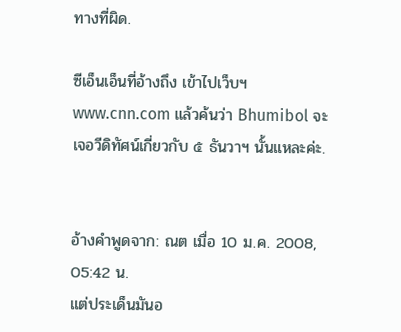ทางที่ผิด.

ซีเอ็นเอ็นที่อ้างถึง เข้าไปเว็บฯ www.cnn.com แล้วค้นว่า Bhumibol จะเจอวีดิทัศน์เกี่ยวกับ ๕ ธันวาฯ นั้นแหละค่ะ.


อ้างคำพูดจาก: ณต เมื่อ 10 ม.ค. 2008, 05:42 น.
แต่ประเด็นมันอ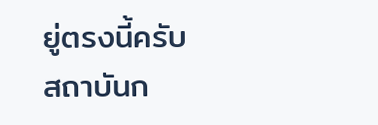ยู่ตรงนี้ครับ
สถาบันก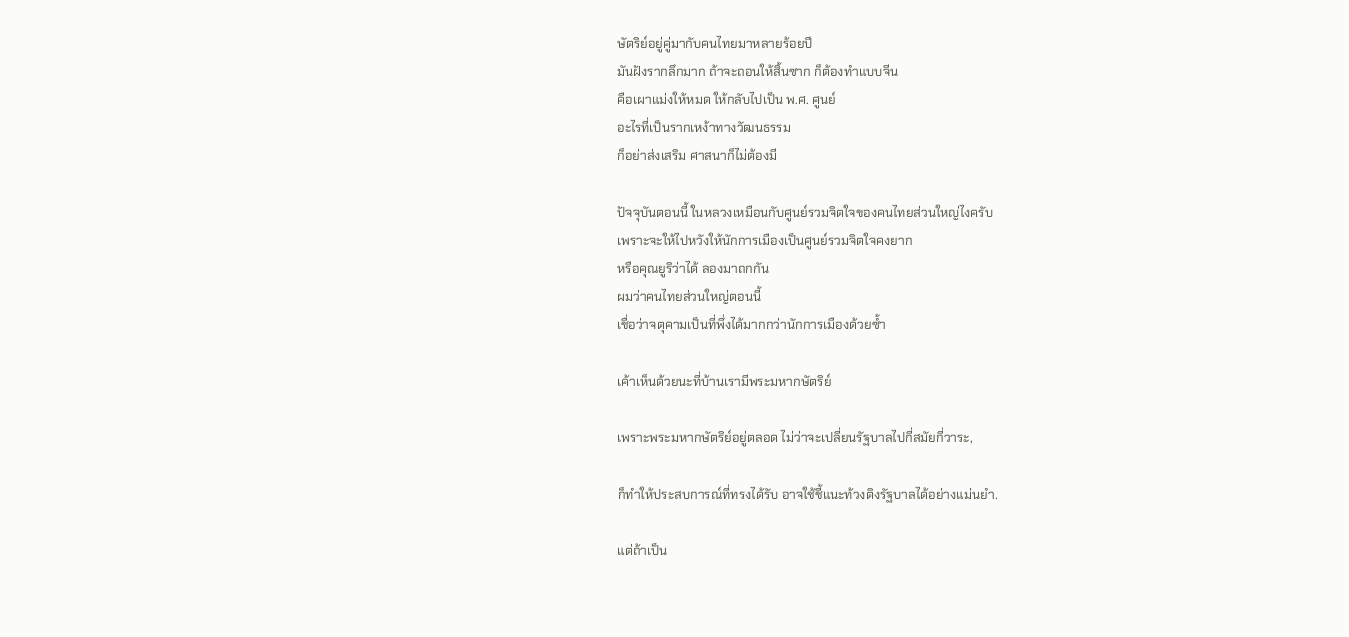ษัตริย์อยู่คู่มากับคนไทยมาหลายร้อยปี
มันฝังรากลึกมาก ถ้าจะถอนให้สิ้นซาก ก็ต้องทำแบบจีน
คือเผาแม่งให้หมด ให้กลับไปเป็น พ.ศ. ศูนย์
อะไรที่เป็นรากเหง้าทางวัฒนธรรม
ก็อย่าส่งเสริม ศาสนาก็ไม่ต้องมี

ปัจจุบันตอนนี้ ในหลวงเหมือนกับศูนย์รวมจิตใจของคนไทยส่วนใหญ่ไงครับ
เพราะจะให้ไปหวังให้นักการเมืองเป็นศูนย์รวมจิตใจคงยาก
หรือคุณยูริว่าได้ ลองมาถกกัน
ผมว่าคนไทยส่วนใหญ่ตอนนี้
เชื่อว่าจตุคามเป็นที่พึ่งได้มากกว่านักการเมืองด้วยซ้ำ

เค้าเห็นด้วยนะที่บ้านเรามีพระมหากษัตริย์

เพราะพระมหากษัตริย์อยู่ตลอด ไม่ว่าจะเปลี่ยนรัฐบาลไปกี่สมัยกี่วาระ,

ก็ทำให้ประสบการณ์ที่ทรงได้รับ อาจใช้ชี้แนะท้วงติงรัฐบาลได้อย่างแม่นยำ.

แต่ถ้าเป็น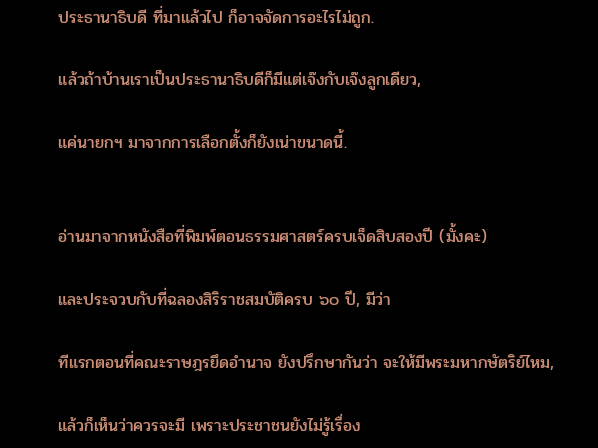ประธานาธิบดี ที่มาแล้วไป ก็อาจจัดการอะไรไม่ถูก.

แล้วถ้าบ้านเราเป็นประธานาธิบดีก็มีแต่เจ๊งกับเจ๊งลูกเดียว,

แค่นายกฯ มาจากการเลือกตั้งก็ยังเน่าขนาดนี้.


อ่านมาจากหนังสือที่พิมพ์ตอนธรรมศาสตร์ครบเจ็ดสิบสองปี (มั้งคะ)

และประจวบกับที่ฉลองสิริราชสมบัติครบ ๖๐ ปี, มีว่า

ทีแรกตอนที่คณะราษฎรยึดอำนาจ ยังปรึกษากันว่า จะให้มีพระมหากษัตริย์ไหม,

แล้วก็เห็นว่าควรจะมี เพราะประชาชนยังไม่รู้เรื่อง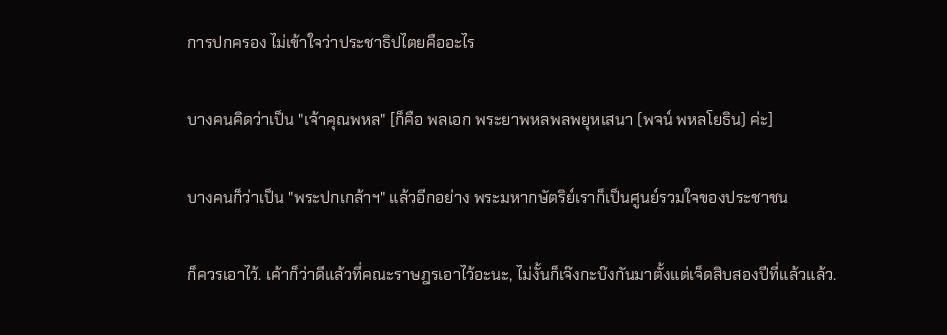การปกครอง ไม่เข้าใจว่าประชาธิปไตยคืออะไร

บางคนคิดว่าเป็น "เจ้าคุณพหล" [ก็คือ พลเอก พระยาพหลพลพยุหเสนา (พจน์ พหลโยธิน) ค่ะ]

บางคนก็ว่าเป็น "พระปกเกล้าฯ" แล้วอีกอย่าง พระมหากษัตริย์เราก็เป็นศูนย์รวมใจของประชาชน

ก็ควรเอาไว้. เค้าก็ว่าดีแล้วที่คณะราษฎรเอาไว้อะนะ, ไม่งั้นก็เจ๊งกะบ๊งกันมาตั้งแต่เจ็ดสิบสองปีที่แล้วแล้ว.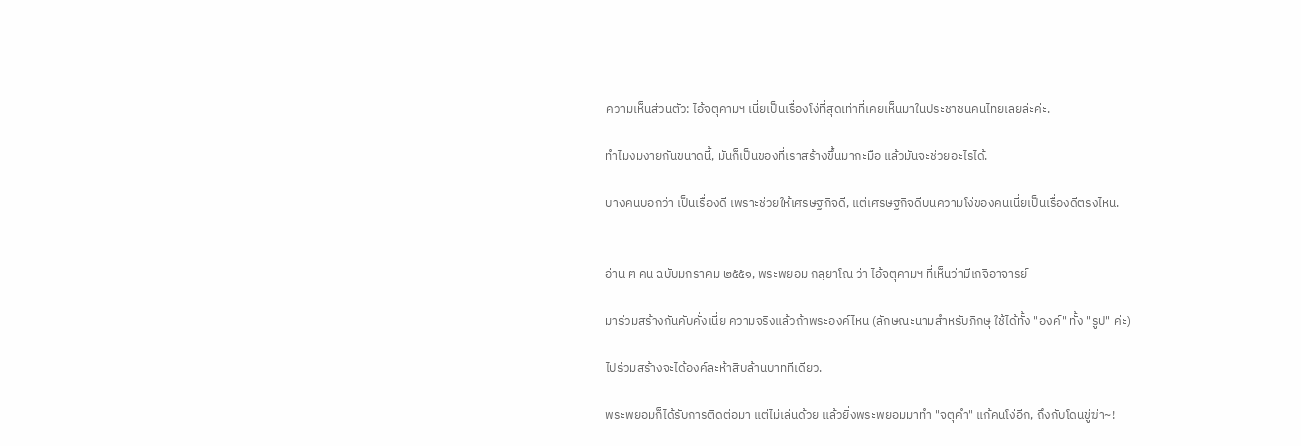ความเห็นส่วนตัว: ไอ้จตุคามฯ เนี่ยเป็นเรื่องโง่ที่สุดเท่าที่เคยเห็นมาในประชาชนคนไทยเลยล่ะค่ะ.

ทำไมงมงายกันขนาดนี้, มันก็เป็นของที่เราสร้างขึ้นมากะมือ แล้วมันจะช่วยอะไรได้.

บางคนบอกว่า เป็นเรื่องดี เพราะช่วยให้เศรษฐกิจดี, แต่เศรษฐกิจดีบนความโง่ของคนเนี่ยเป็นเรื่องดีตรงไหน.


อ่าน ฅ คน ฉบับมกราคม ๒๕๕๑, พระพยอม กลฺยาโณ ว่า ไอ้จตุคามฯ ที่เห็นว่ามีเกจิอาจารย์

มาร่วมสร้างกันคับคั่งเนี่ย ความจริงแล้วถ้าพระองค์ไหน (ลักษณะนามสำหรับภิกษุ ใช้ได้ทั้ง "องค์" ทั้ง "รูป" ค่ะ)

ไปร่วมสร้างจะได้องค์ละห้าสิบล้านบาททีเดียว.

พระพยอมก็ได้รับการติดต่อมา แต่ไม่เล่นด้วย แล้วยิ่งพระพยอมมาทำ "จตุคำ" แก้คนโง่อีก, ถึงกับโดนขู่ฆ่า~!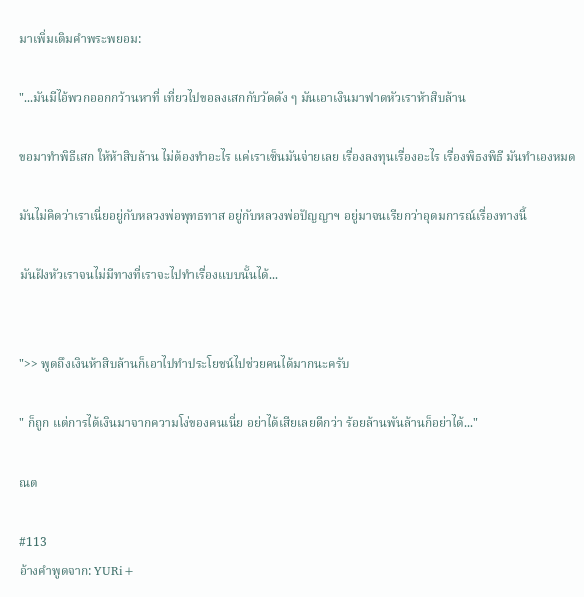มาเพิ่มเติมคำพระพยอม:

"...มันมีไอ้พวกออกกว้านหาที่ เที่ยวไปขอลงเสกกับวัดดัง ๆ มันเอาเงินมาฟาดหัวเราห้าสิบล้าน

ขอมาทำพิธีเสก ให้ห้าสิบล้าน ไม่ต้องทำอะไร แค่เราเซ็นมันจ่ายเลย เรื่องลงทุนเรื่องอะไร เรื่องพิธงพิธี มันทำเองหมด

มันไม่คิดว่าเราเนี่ยอยู่กับหลวงพ่อพุทธทาส อยู่กับหลวงพ่อปัญญาฯ อยู่มาจนเรียกว่าอุดมการณ์เรื่องทางนี้

มันฝังหัวเราจนไม่มีทางที่เราจะไปทำเรื่องแบบนั้นได้...


">> พูดถึงเงินห้าสิบล้านก็เอาไปทำประโยชน์ไปช่วยคนได้มากนะครับ

" ก็ถูก แต่การได้เงินมาจากความโง่ของคนเนี่ย อย่าได้เสียเลยดีกว่า ร้อยล้านพันล้านก็อย่าได้..."

ณต

#113
อ้างคำพูดจาก: YURi+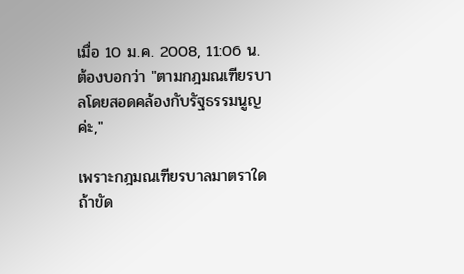เมื่อ 10 ม.ค. 2008, 11:06 น.
ต้องบอกว่า "ตามกฎมณเฑียรบาลโดยสอดคล้องกับรัฐธรรมนูญค่ะ,"

เพราะกฎมณเฑียรบาลมาตราใดถ้าขัด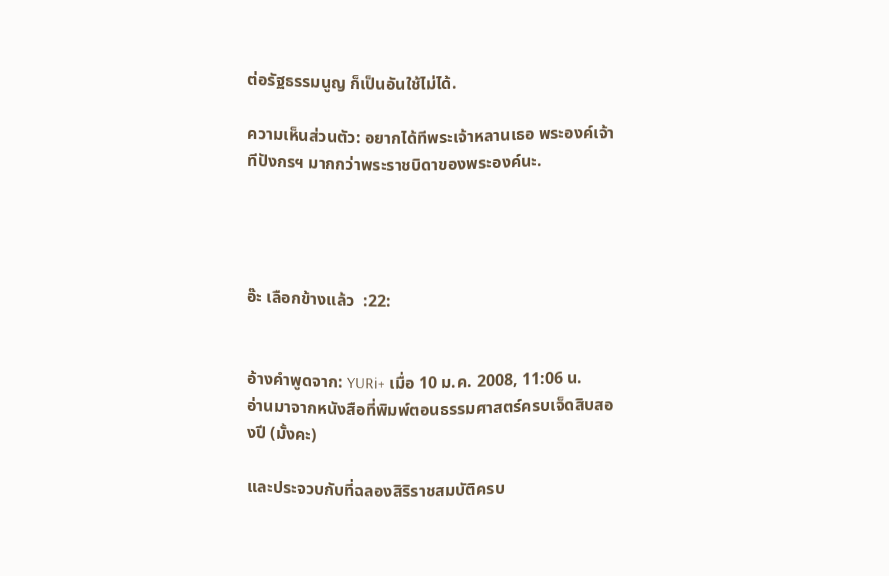ต่อรัฐธรรมนูญ ก็เป็นอันใช้ไม่ได้.

ความเห็นส่วนตัว: อยากได้ทีพระเจ้าหลานเธอ พระองค์เจ้าทีปังกรฯ มากกว่าพระราชบิดาของพระองค์นะ.




อ๊ะ เลือกข้างแล้ว  :22:


อ้างคำพูดจาก: YURi+ เมื่อ 10 ม.ค. 2008, 11:06 น.
อ่านมาจากหนังสือที่พิมพ์ตอนธรรมศาสตร์ครบเจ็ดสิบสองปี (มั้งคะ)

และประจวบกับที่ฉลองสิริราชสมบัติครบ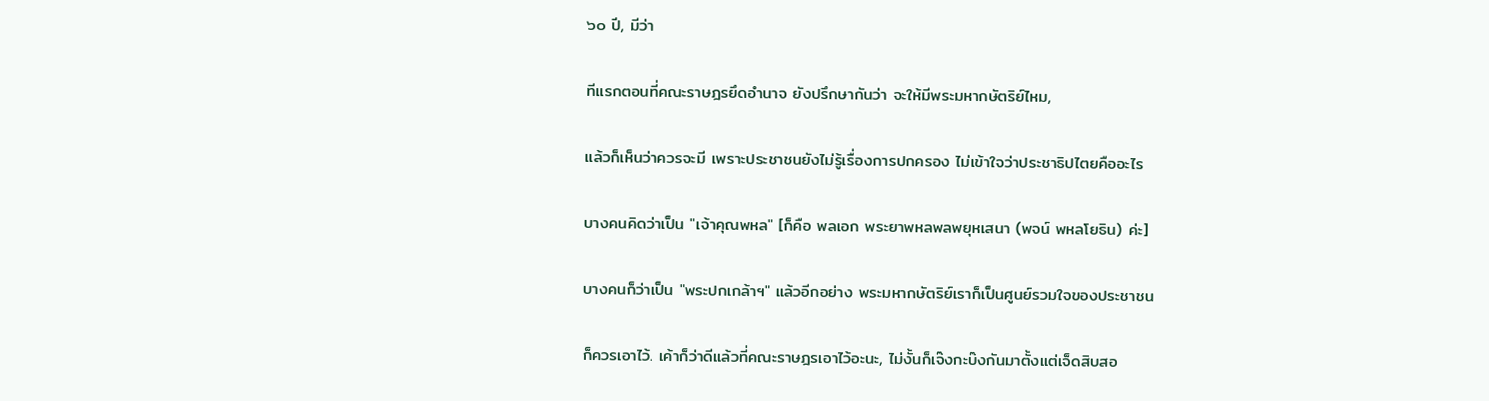๖๐ ปี, มีว่า

ทีแรกตอนที่คณะราษฎรยึดอำนาจ ยังปรึกษากันว่า จะให้มีพระมหากษัตริย์ไหม,

แล้วก็เห็นว่าควรจะมี เพราะประชาชนยังไม่รู้เรื่องการปกครอง ไม่เข้าใจว่าประชาธิปไตยคืออะไร

บางคนคิดว่าเป็น "เจ้าคุณพหล" [ก็คือ พลเอก พระยาพหลพลพยุหเสนา (พจน์ พหลโยธิน) ค่ะ]

บางคนก็ว่าเป็น "พระปกเกล้าฯ" แล้วอีกอย่าง พระมหากษัตริย์เราก็เป็นศูนย์รวมใจของประชาชน

ก็ควรเอาไว้. เค้าก็ว่าดีแล้วที่คณะราษฎรเอาไว้อะนะ, ไม่งั้นก็เจ๊งกะบ๊งกันมาตั้งแต่เจ็ดสิบสอ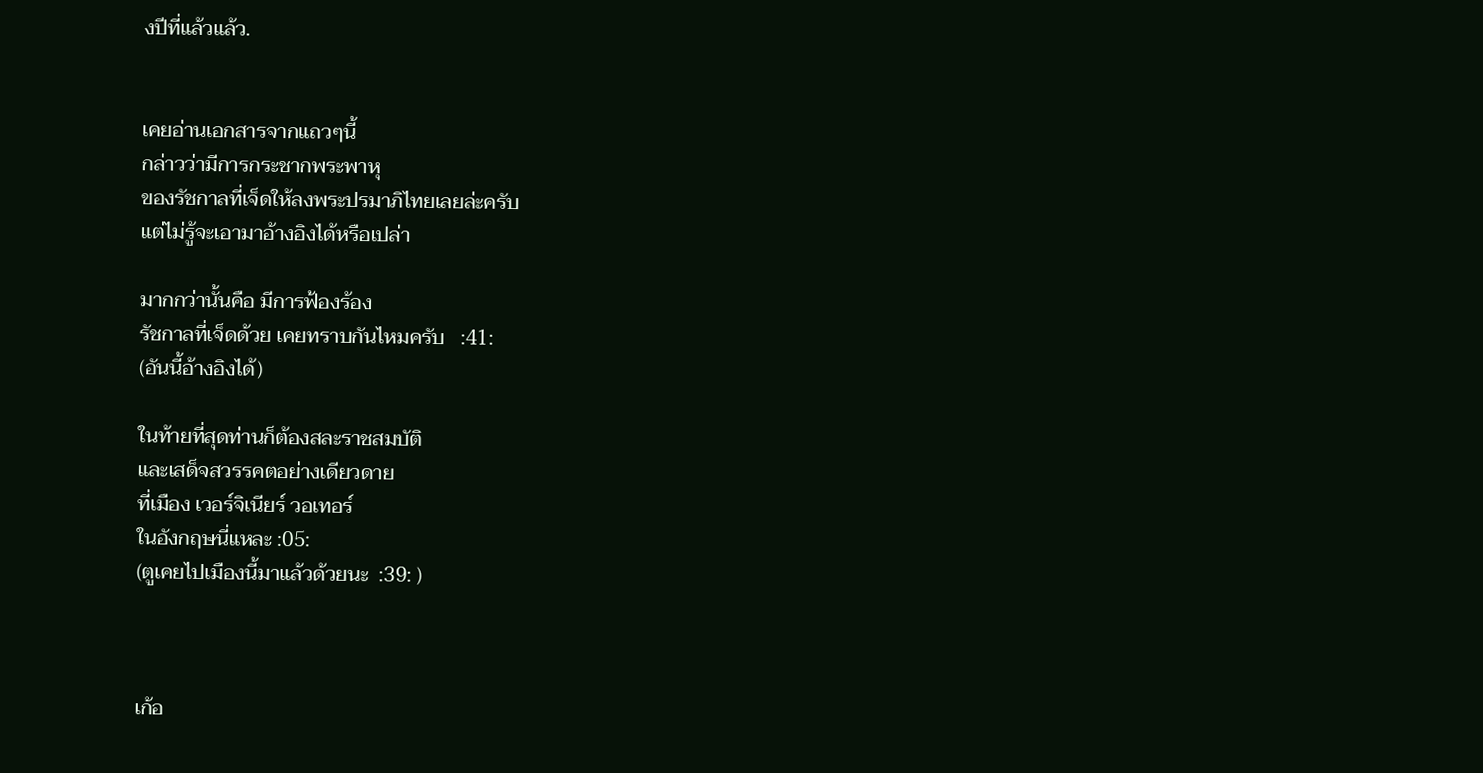งปีที่แล้วแล้ว.


เคยอ่านเอกสารจากแถวๆนี้
กล่าวว่ามีการกระชากพระพาหุ
ของรัชกาลที่เจ็ดให้ลงพระปรมาภิไทยเลยล่ะครับ
แต่ไม่รู้จะเอามาอ้างอิงได้หรือเปล่า

มากกว่านั้นคือ มีการฟ้องร้อง
รัชกาลที่เจ็ดด้วย เคยทราบกันไหมครับ   :41:
(อันนี้อ้างอิงได้)

ในท้ายที่สุดท่านก็ต้องสละราชสมบัติ
และเสด็จสวรรคตอย่างเดียวดาย
ที่เมือง เวอร์จิเนียร์ วอเทอร์
ในอังกฤษนี่แหละ :05:
(ตูเคยไปเมืองนี้มาแล้วด้วยนะ  :39: )



เก้อ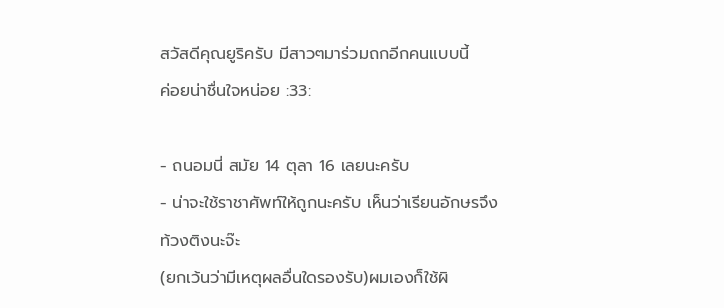สวัสดีคุณยูริครับ มีสาวๆมาร่วมถกอีกคนแบบนี้
ค่อยน่าชื่นใจหน่อย :33:

- ถนอมนี่ สมัย 14 ตุลา 16 เลยนะครับ
- น่าจะใช้ราชาศัพท์ให้ถูกนะครับ เห็นว่าเรียนอักษรจึงท้วงติงนะจ๊ะ
(ยกเว้นว่ามีเหตุผลอื่นใดรองรับ)ผมเองก็ใช้ผิ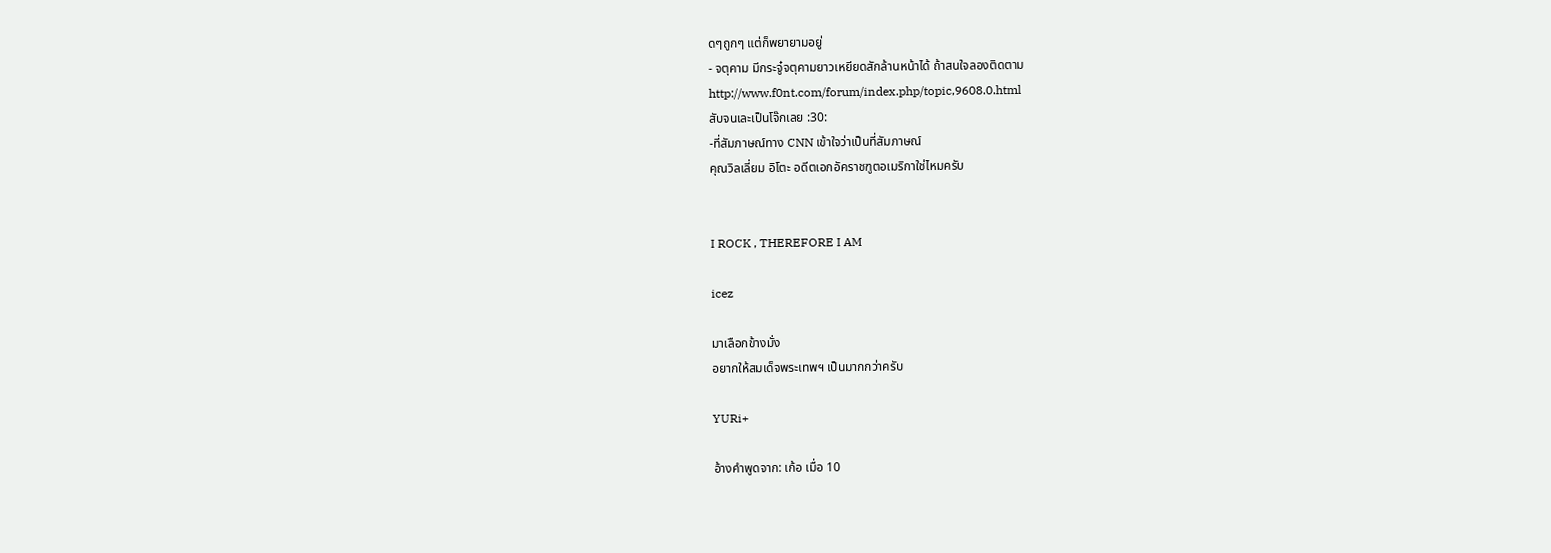ดๆถูกๆ แต่ก็พยายามอยู่
- จตุคาม มีกระจู๋จตุคามยาวเหยียดสักล้านหน้าได้ ถ้าสนใจลองติดตาม
http://www.f0nt.com/forum/index.php/topic,9608.0.html
สับจนเละเป็นโจ๊กเลย :30:
-ที่สัมภาษณ์ทาง CNN เข้าใจว่าเป็นที่สัมภาษณ์
คุณวิลเลี่ยม อิโตะ อดีตเอกอัคราชฑูตอเมริกาใช่ไหมครับ


I ROCK , THEREFORE I AM

icez

มาเลือกข้างมั่ง
อยากให้สมเด็จพระเทพฯ เป็นมากกว่าครับ

YURi+

อ้างคำพูดจาก: เก้อ เมื่อ 10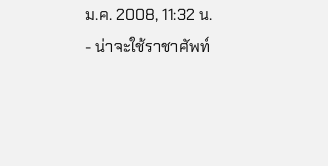ม.ค. 2008, 11:32 น.
- น่าจะใช้ราชาศัพท์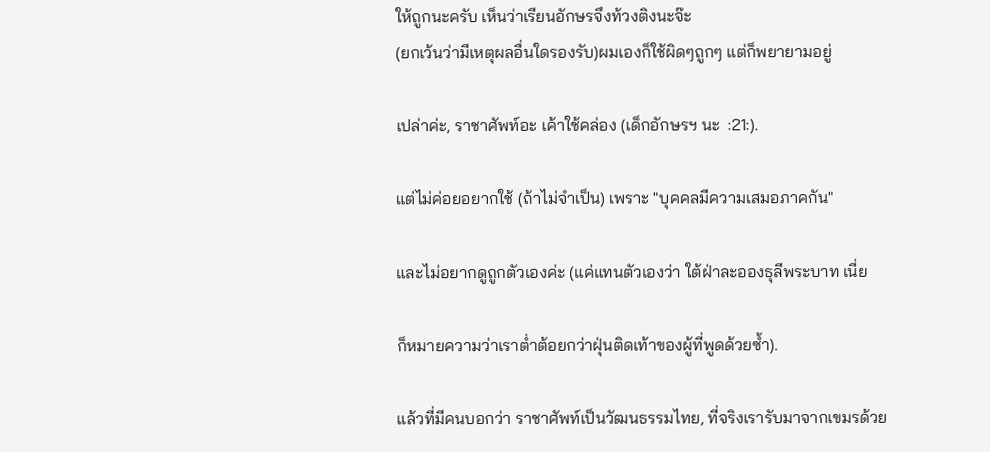ให้ถูกนะครับ เห็นว่าเรียนอักษรจึงท้วงติงนะจ๊ะ
(ยกเว้นว่ามีเหตุผลอื่นใดรองรับ)ผมเองก็ใช้ผิดๆถูกๆ แต่ก็พยายามอยู่

เปล่าค่ะ, ราชาศัพท์อะ เค้าใช้คล่อง (เด็กอักษรฯ นะ  :21:).

แต่ไม่ค่อยอยากใช้ (ถ้าไม่จำเป็น) เพราะ "บุคคลมีความเสมอภาคกัน"

และไม่อยากดูถูกตัวเองค่ะ (แค่แทนตัวเองว่า ใต้ฝ่าละอองธุลีพระบาท เนี่ย

ก็หมายความว่าเราต่ำต้อยกว่าฝุ่นติดเท้าของผู้ที่พูดด้วยซ้ำ).

แล้วที่มีคนบอกว่า ราชาศัพท์เป็นวัฒนธรรมไทย, ที่จริงเรารับมาจากเขมรด้วย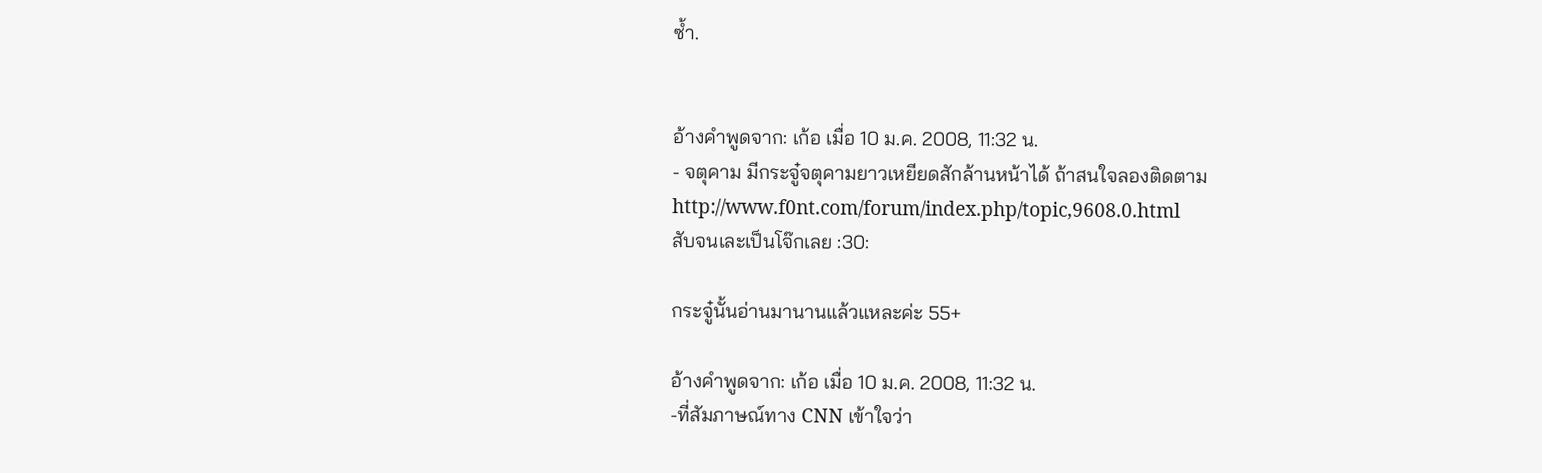ซ้ำ.


อ้างคำพูดจาก: เก้อ เมื่อ 10 ม.ค. 2008, 11:32 น.
- จตุคาม มีกระจู๋จตุคามยาวเหยียดสักล้านหน้าได้ ถ้าสนใจลองติดตาม
http://www.f0nt.com/forum/index.php/topic,9608.0.html
สับจนเละเป็นโจ๊กเลย :30:

กระจู๋นั้นอ่านมานานแล้วแหละค่ะ 55+

อ้างคำพูดจาก: เก้อ เมื่อ 10 ม.ค. 2008, 11:32 น.
-ที่สัมภาษณ์ทาง CNN เข้าใจว่า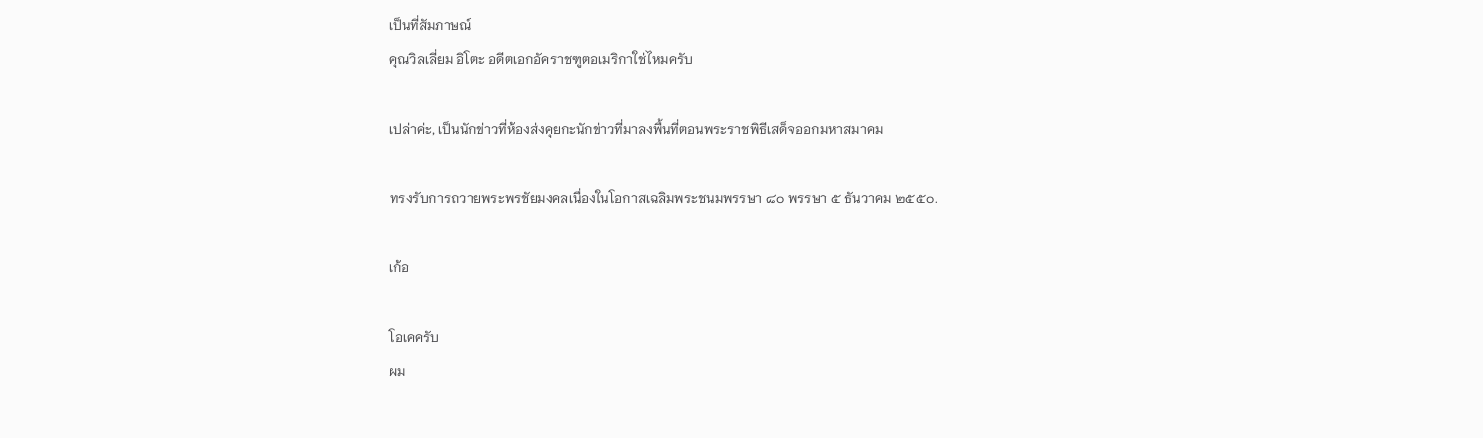เป็นที่สัมภาษณ์
คุณวิลเลี่ยม อิโตะ อดีตเอกอัคราชฑูตอเมริกาใช่ไหมครับ

เปล่าค่ะ, เป็นนักข่าวที่ห้องส่งคุยกะนักข่าวที่มาลงพื้นที่ตอนพระราชพิธีเสด็จออกมหาสมาคม

ทรงรับการถวายพระพรชัยมงคลเนื่องในโอกาสเฉลิมพระชนมพรรษา ๘๐ พรรษา ๕ ธันวาคม ๒๕๕๐.

เก้อ

โอเคครับ
ผม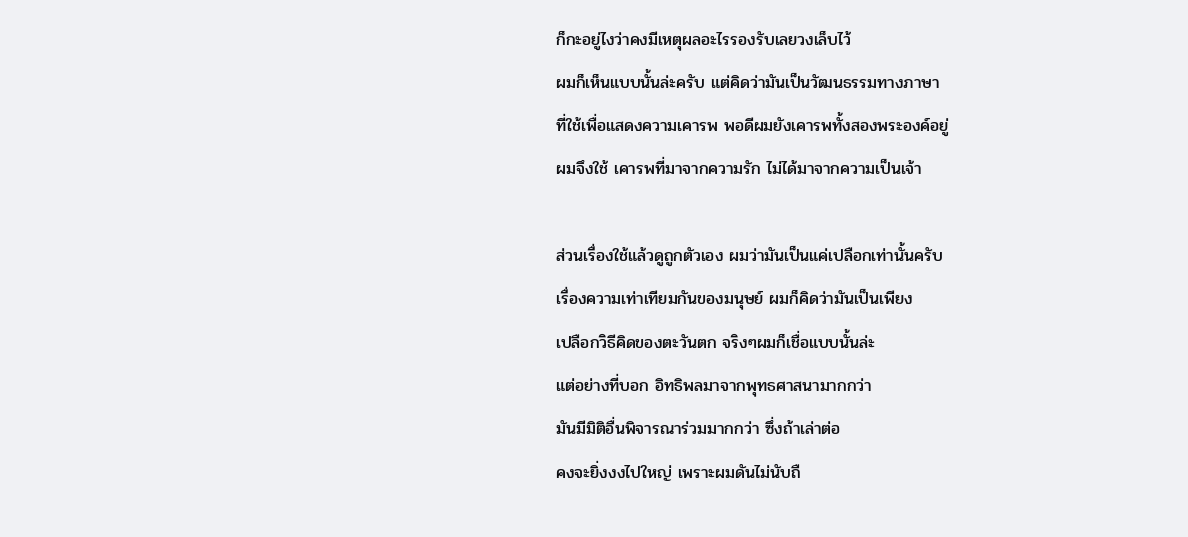ก็กะอยู่ไงว่าคงมีเหตุผลอะไรรองรับเลยวงเล็บไว้
ผมก็เห็นแบบนั้นล่ะครับ แต่คิดว่ามันเป็นวัฒนธรรมทางภาษา
ที่ใช้เพื่อแสดงความเคารพ พอดีผมยังเคารพทั้งสองพระองค์อยู่
ผมจึงใช้ เคารพที่มาจากความรัก ไม่ได้มาจากความเป็นเจ้า

ส่วนเรื่องใช้แล้วดูถูกตัวเอง ผมว่ามันเป็นแค่เปลือกเท่านั้นครับ
เรื่องความเท่าเทียมกันของมนุษย์ ผมก็คิดว่ามันเป็นเพียง
เปลือกวิธีคิดของตะวันตก จริงๆผมก็เชื่อแบบนั้นล่ะ
แต่อย่างที่บอก อิทธิพลมาจากพุทธศาสนามากกว่า
มันมีมิติอื่นพิจารณาร่วมมากกว่า ซึ่งถ้าเล่าต่อ
คงจะยิ่งงงไปใหญ่ เพราะผมดันไม่นับถื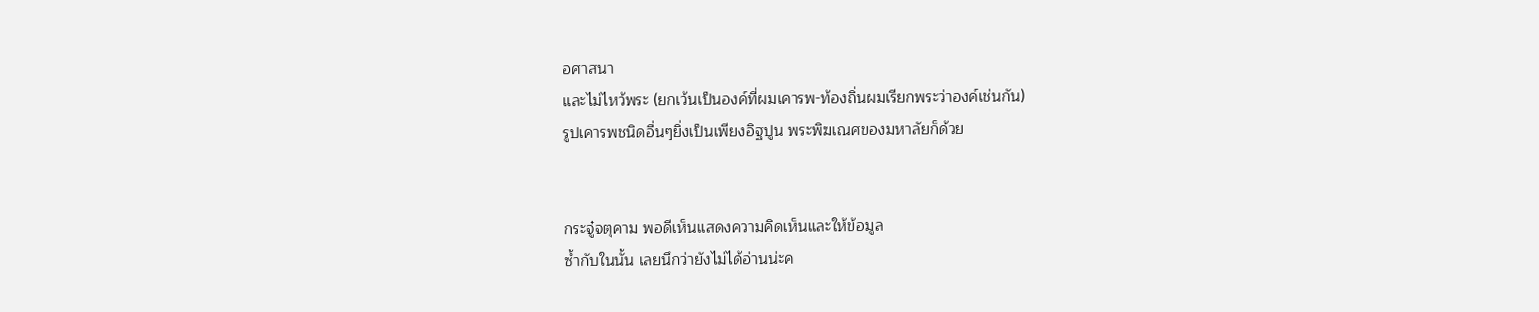อศาสนา
และไม่ไหว้พระ (ยกเว้นเป็นองค์ที่ผมเคารพ-ท้องถิ่นผมเรียกพระว่าองค์เช่นกัน)
รูปเคารพชนิดอื่นๆยิ่งเป็นเพียงอิฐปูน พระพิฆเณศของมหาลัยก็ด้วย


กระจู๋จตุคาม พอดีเห็นแสดงความคิดเห็นและให้ข้อมูล
ซ้ำกับในนั้น เลยนึกว่ายังไม่ได้อ่านน่ะค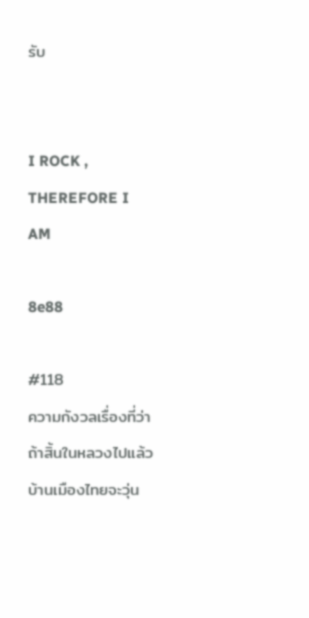รับ


I ROCK , THEREFORE I AM

8e88

#118
ความกังวลเรื่องที่ว่าถ้าสิ้นในหลวงไปแล้ว บ้านเมืองไทยจะวุ่น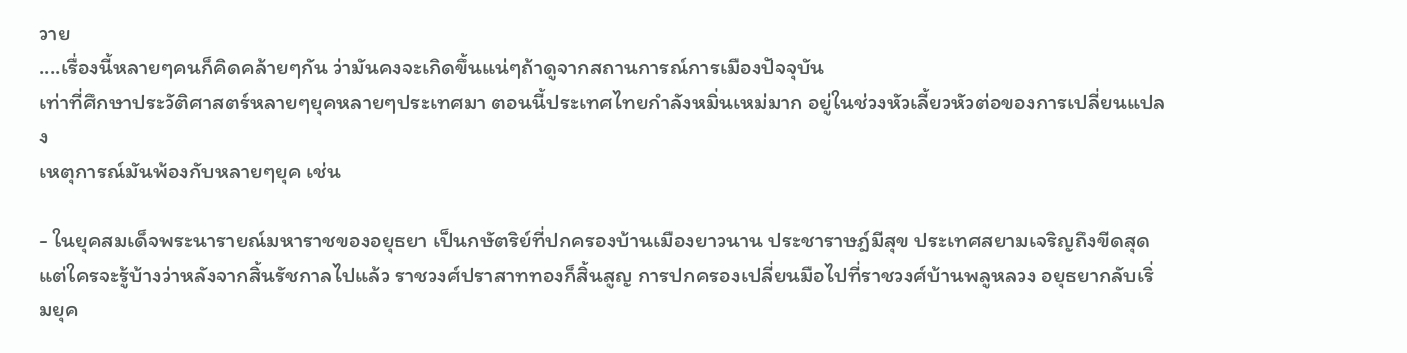วาย
....เรื่องนี้หลายๆคนก็คิดคล้ายๆกัน ว่ามันคงจะเกิดขึ้นแน่ๆถ้าดูจากสถานการณ์การเมืองปัจจุบัน
เท่าที่ศึกษาประวัติศาสตร์หลายๆยุคหลายๆประเทศมา ตอนนี้ประเทศไทยกำลังหมิ่นเหม่มาก อยู่ในช่วงหัวเลี้ยวหัวต่อของการเปลี่ยนแปลง
เหตุการณ์มันพ้องกับหลายๆยุค เช่น

- ในยุคสมเด็จพระนารายณ์มหาราชของอยุธยา เป็นกษัตริย์ที่ปกครองบ้านเมืองยาวนาน ประชาราษฎ์มีสุข ประเทศสยามเจริญถึงขีดสุด แต่ใครจะรู้บ้างว่าหลังจากสิ้นรัชกาลไปแล้ว ราชวงศ์ปราสาททองก็สิ้นสูญ การปกครองเปลี่ยนมือไปที่ราชวงศ์บ้านพลูหลวง อยุธยากลับเริ่มยุค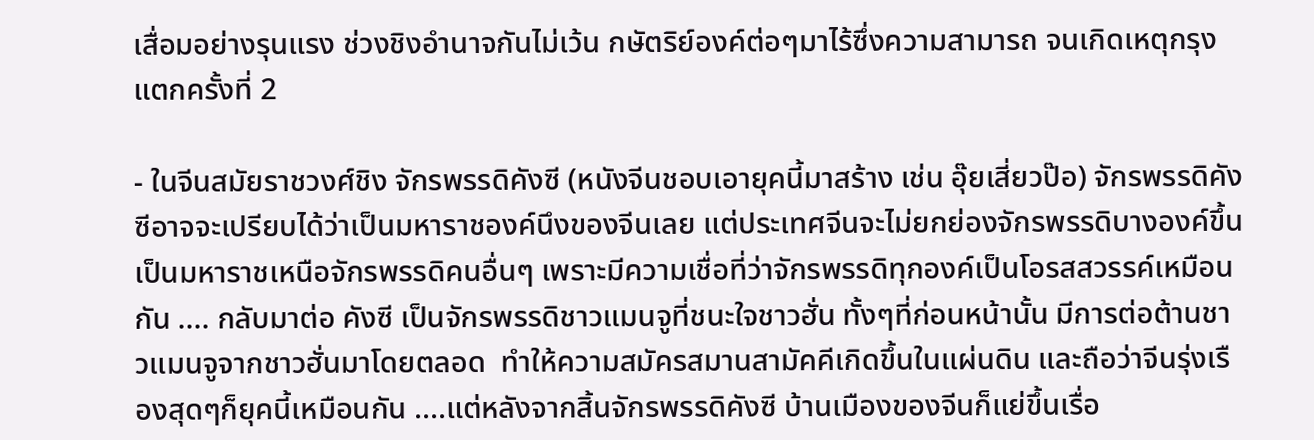เสื่อมอย่างรุนแรง ช่วงชิงอำนาจกันไม่เว้น กษัตริย์องค์ต่อๆมาไร้ซึ่งความสามารถ จนเกิดเหตุกรุงแตกครั้งที่ 2

- ในจีนสมัยราชวงศ์ชิง จักรพรรดิคังซี (หนังจีนชอบเอายุคนี้มาสร้าง เช่น อุ๊ยเสี่ยวป๊อ) จักรพรรดิคังซีอาจจะเปรียบได้ว่าเป็นมหาราชองค์นึงของจีนเลย แต่ประเทศจีนจะไม่ยกย่องจักรพรรดิบางองค์ขึ้นเป็นมหาราชเหนือจักรพรรดิคนอื่นๆ เพราะมีความเชื่อที่ว่าจักรพรรดิทุกองค์เป็นโอรสสวรรค์เหมือนกัน .... กลับมาต่อ คังซี เป็นจักรพรรดิชาวแมนจูที่ชนะใจชาวฮั่น ทั้งๆที่ก่อนหน้านั้น มีการต่อต้านชาวแมนจูจากชาวฮั่นมาโดยตลอด  ทำให้ความสมัครสมานสามัคคีเกิดขึ้นในแผ่นดิน และถือว่าจีนรุ่งเรืองสุดๆก็ยุคนี้เหมือนกัน ....แต่หลังจากสิ้นจักรพรรดิคังซี บ้านเมืองของจีนก็แย่ขึ้นเรื่อ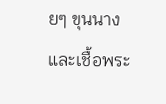ยๆ ขุนนางและเชื้อพระ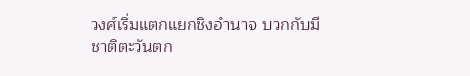วงศ์เริ่มแตกแยกชิงอำนาจ บวกกับมีชาติตะวันตก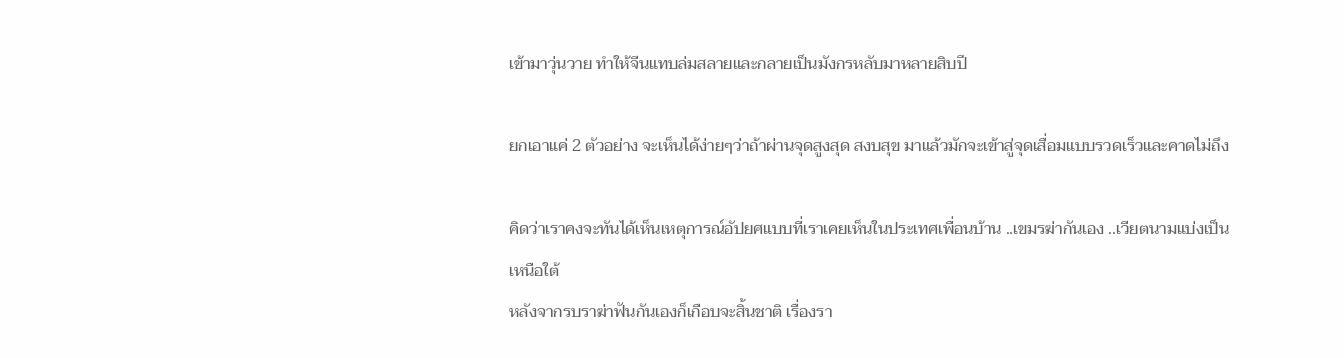เข้ามาวุ่นวาย ทำให้จีนแทบล่มสลายและกลายเป็นมังกรหลับมาหลายสิบปี

ยกเอาแค่ 2 ตัวอย่าง จะเห็นได้ง่ายๆว่าถ้าผ่านจุดสูงสุด สงบสุข มาแล้วมักจะเข้าสู่จุดเสื่อมแบบรวดเร็วและคาดไม่ถึง

คิดว่าเราคงจะทันได้เห็นเหตุการณ์อัปยศแบบที่เราเคยเห็นในประเทศเพื่อนบ้าน ..เขมรฆ่ากันเอง ..เวียตนามแบ่งเป็นเหนือใต้
หลังจากรบราฆ่าฟันกันเองก็เกือบจะสิ้นชาติ เรื่องรา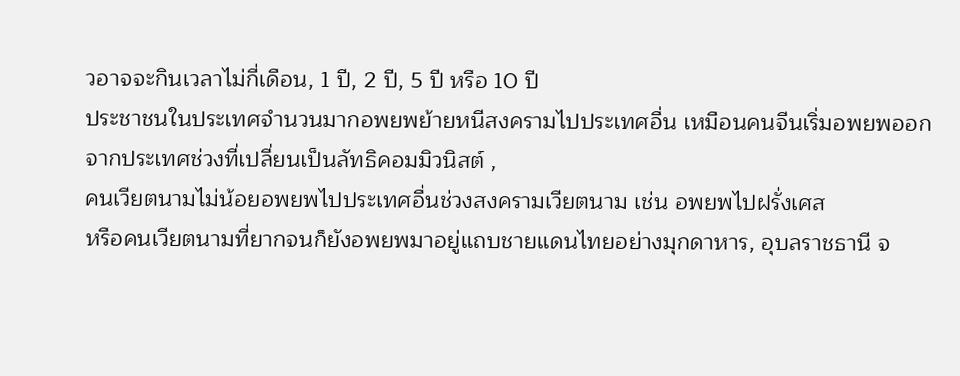วอาจจะกินเวลาไม่กี่เดือน, 1 ปี, 2 ปี, 5 ปี หรือ 10 ปี
ประชาชนในประเทศจำนวนมากอพยพย้ายหนีสงครามไปประเทศอื่น เหมือนคนจีนเริ่มอพยพออกจากประเทศช่วงที่เปลี่ยนเป็นลัทธิคอมมิวนิสต์ ,
คนเวียตนามไม่น้อยอพยพไปประเทศอื่นช่วงสงครามเวียตนาม เช่น อพยพไปฝรั่งเศส
หรือคนเวียตนามที่ยากจนก็ยังอพยพมาอยู่แถบชายแดนไทยอย่างมุกดาหาร, อุบลราชธานี จ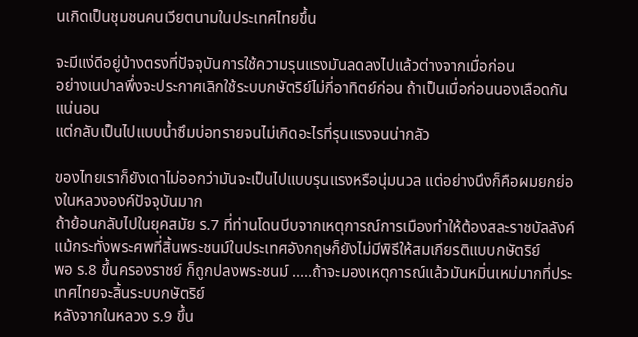นเกิดเป็นชุมชนคนเวียตนามในประเทศไทยขึ้น

จะมีแง่ดีอยู่บ้างตรงที่ปัจจุบันการใช้ความรุนแรงมันลดลงไปแล้วต่างจากเมื่อก่อน
อย่างเนปาลพึ่งจะประกาศเลิกใช้ระบบกษัตริย์ไม่กี่อาทิตย์ก่อน ถ้าเป็นเมื่อก่อนนองเลือดกันแน่นอน
แต่กลับเป็นไปแบบน้ำซึมบ่อทรายจนไม่เกิดอะไรที่รุนแรงจนน่ากลัว

ของไทยเราก็ยังเดาไม่ออกว่ามันจะเป็นไปแบบรุนแรงหรือนุ่มนวล แต่อย่างนึงก็คือผมยกย่องในหลวงองค์ปัจจุบันมาก
ถ้าย้อนกลับไปในยุคสมัย ร.7 ที่ท่านโดนบีบจากเหตุการณ์การเมืองทำให้ต้องสละราชบัลลังค์
แม้กระทั่งพระศพที่สิ้นพระชนม์ในประเทศอังกฤษก็ยังไม่มีพิธีให้สมเกียรติแบบกษัตริย์
พอ ร.8 ขึ้นครองราชย์ ก็ถูกปลงพระชนม์ .....ถ้าจะมองเหตุการณ์แล้วมันหมิ่นเหม่มากที่ประเทศไทยจะสิ้นระบบกษัตริย์
หลังจากในหลวง ร.9 ขึ้น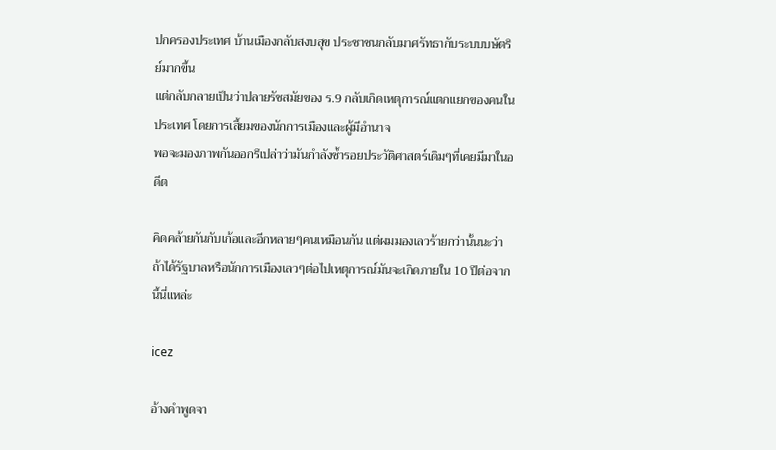ปกครองประเทศ บ้านเมืองกลับสงบสุข ประชาชนกลับมาศรัทธากับระบบบษัตริย์มากขึ้น
แต่กลับกลายเป็นว่าปลายรัชสมัยของ ร.9 กลับเกิดเหตุการณ์แตกแยกของคนในประเทศ โดยการเสี้ยมของนักการเมืองและผู้มีอำนาจ
พอจะมองภาพกันออกรึเปล่าว่ามันกำลังซ้ำรอยประวัติศาสตร์เดิมๆที่เคยมีมาในอดีต

คิดคล้ายกันกับเก้อและอีกหลายๆคนเหมือนกัน แต่ผมมองเลวร้ายกว่านั้นนะว่า ถ้าได้รัฐบาลหรือนักการเมืองเลวๆต่อไปเหตุการณ์มันจะเกิดภายใน 10 ปีต่อจากนี้นี่แหล่ะ

icez

อ้างคำพูดจา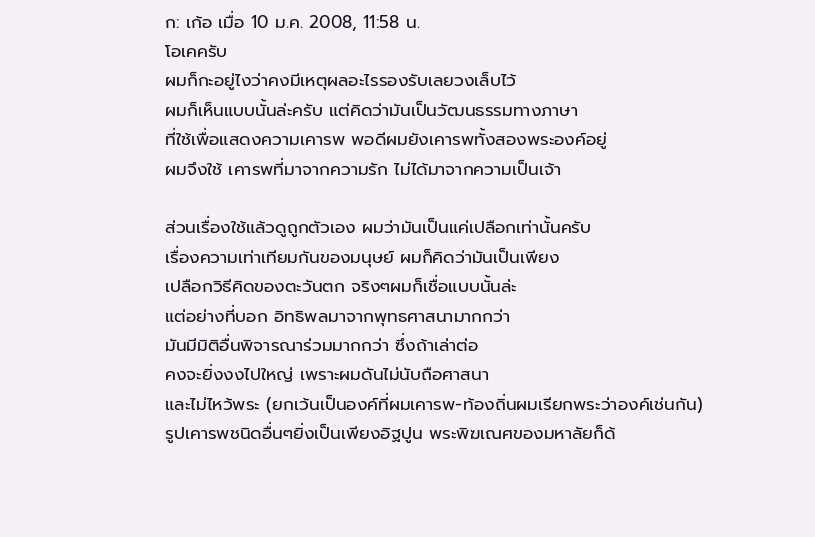ก: เก้อ เมื่อ 10 ม.ค. 2008, 11:58 น.
โอเคครับ
ผมก็กะอยู่ไงว่าคงมีเหตุผลอะไรรองรับเลยวงเล็บไว้
ผมก็เห็นแบบนั้นล่ะครับ แต่คิดว่ามันเป็นวัฒนธรรมทางภาษา
ที่ใช้เพื่อแสดงความเคารพ พอดีผมยังเคารพทั้งสองพระองค์อยู่
ผมจึงใช้ เคารพที่มาจากความรัก ไม่ได้มาจากความเป็นเจ้า

ส่วนเรื่องใช้แล้วดูถูกตัวเอง ผมว่ามันเป็นแค่เปลือกเท่านั้นครับ
เรื่องความเท่าเทียมกันของมนุษย์ ผมก็คิดว่ามันเป็นเพียง
เปลือกวิธีคิดของตะวันตก จริงๆผมก็เชื่อแบบนั้นล่ะ
แต่อย่างที่บอก อิทธิพลมาจากพุทธศาสนามากกว่า
มันมีมิติอื่นพิจารณาร่วมมากกว่า ซึ่งถ้าเล่าต่อ
คงจะยิ่งงงไปใหญ่ เพราะผมดันไม่นับถือศาสนา
และไม่ไหว้พระ (ยกเว้นเป็นองค์ที่ผมเคารพ-ท้องถิ่นผมเรียกพระว่าองค์เช่นกัน)
รูปเคารพชนิดอื่นๆยิ่งเป็นเพียงอิฐปูน พระพิฆเณศของมหาลัยก็ด้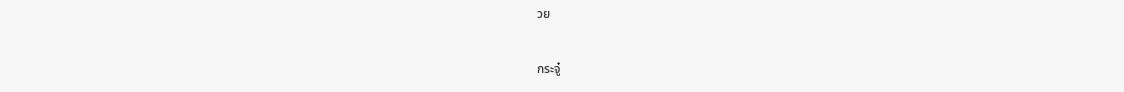วย


กระจู๋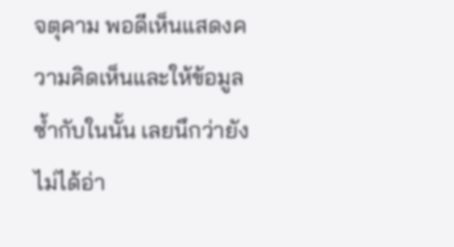จตุคาม พอดีเห็นแสดงความคิดเห็นและให้ข้อมูล
ซ้ำกับในนั้น เลยนึกว่ายังไม่ได้อ่า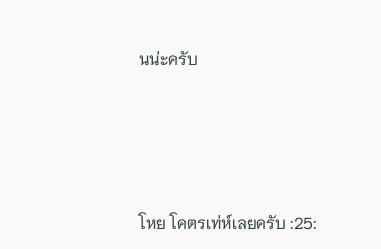นน่ะครับ




โหย โคตรเท่ห์เลยครับ :25: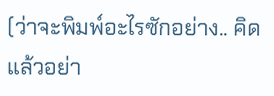(ว่าจะพิมพ์อะไรซักอย่าง.. คิดแล้วอย่า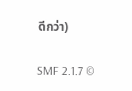ดีกว่า)

SMF 2.1.7 ©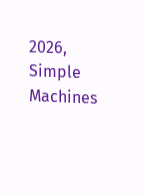2026, Simple Machines